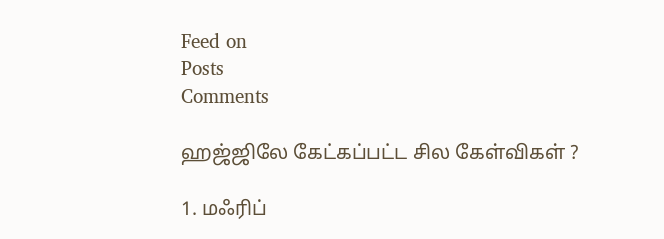Feed on
Posts
Comments

ஹஜ்ஜிலே கேட்கப்பட்ட சில கேள்விகள் ?

1. மஃரிப்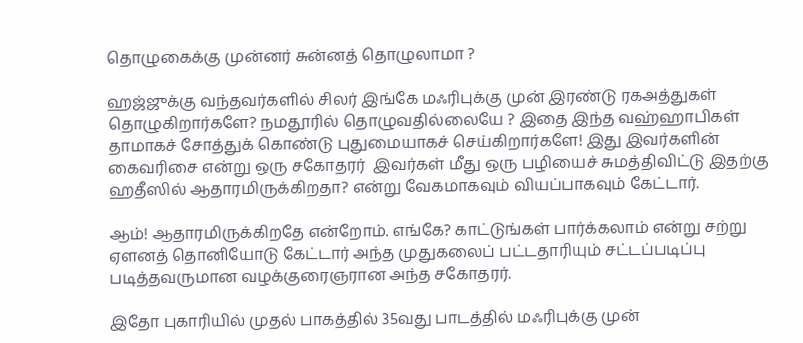தொழுகைக்கு முன்னர் சுன்னத் தொழுலாமா ?

ஹஜ்ஜுக்கு வந்தவர்களில் சிலர் இங்கே மஃரிபுக்கு முன் இரண்டு ரகஅத்துகள் தொழுகிறார்களே? நமதூரில் தொழுவதில்லையே ? இதை இந்த வஹ்ஹாபிகள் தாமாகச் சோத்துக் கொண்டு புதுமையாகச் செய்கிறார்களே! இது இவர்களின் கைவரிசை என்று ஒரு சகோதரர்  இவர்கள் மீது ஒரு பழியைச் சுமத்திவிட்டு இதற்கு ஹதீஸில் ஆதாரமிருக்கிறதா? என்று வேகமாகவும் வியப்பாகவும் கேட்டார்.

ஆம்! ஆதாரமிருக்கிறதே என்றோம். எங்கே? காட்டுங்கள் பார்க்கலாம் என்று சற்று ஏளனத் தொனியோடு கேட்டார் அந்த முதுகலைப் பட்டதாரியும் சட்டப்படிப்பு படித்தவருமான வழக்குரைஞரான அந்த சகோதரர்.

இதோ புகாரியில் முதல் பாகத்தில் 35வது பாடத்தில் மஃரிபுக்கு முன்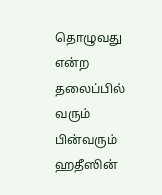தொழுவது என்ற தலைப்பில் வரும் பின்வரும் ஹதீஸின்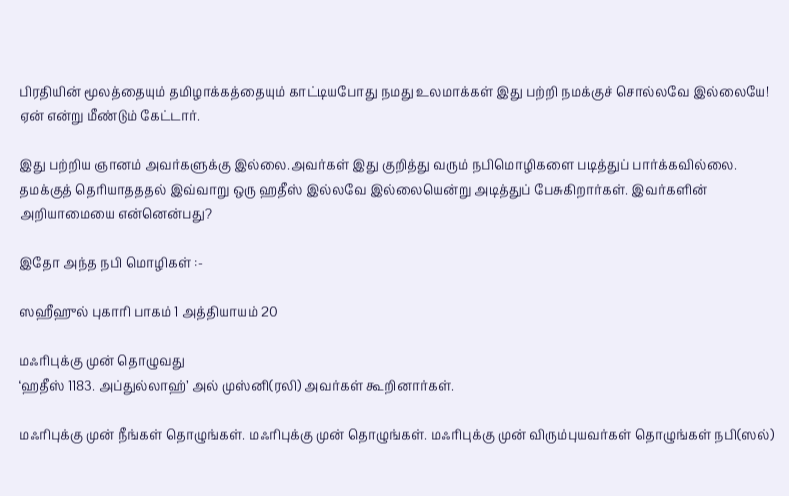பிரதியின் மூலத்தையும் தமிழாக்கத்தையும் காட்டியபோது நமது உலமாக்கள் இது பற்றி நமக்குச் சொல்லவே இல்லையே! ஏன் என்று மீண்டும் கேட்டார்.

இது பற்றிய ஞானம் அவர்களுக்கு இல்லை.அவர்கள் இது குறித்து வரும் நபிமொழிகளை படித்துப் பார்க்கவில்லை. தமக்குத் தெரியாதததல் இவ்வாறு ஒரு ஹதீஸ் இல்லவே இல்லையென்று அடித்துப் பேசுகிறார்கள். இவர்களின் அறியாமையை என்னென்பது?

இதோ அந்த நபி மொழிகள் :-

ஸஹீஹுல் புகாரி பாகம் 1 அத்தியாயம் 20

மஃரிபுக்கு முன் தொழுவது
‘ஹதீஸ் 1183. அப்துல்லாஹ்’ அல் முஸ்னி(ரலி) அவர்கள் கூறினார்கள்.

மஃரிபுக்கு முன் நீங்கள் தொழுங்கள். மஃரிபுக்கு முன் தொழுங்கள். மஃரிபுக்கு முன் விரும்புயவர்கள் தொழுங்கள் நபி(ஸல்)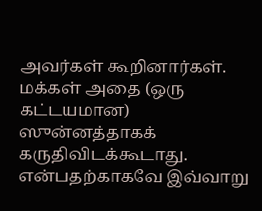அவர்கள் கூறினார்கள். மக்கள் அதை (ஒரு கட்டயமான) ஸுன்னத்தாகக் கருதிவிடக்கூடாது. என்பதற்காகவே இவ்வாறு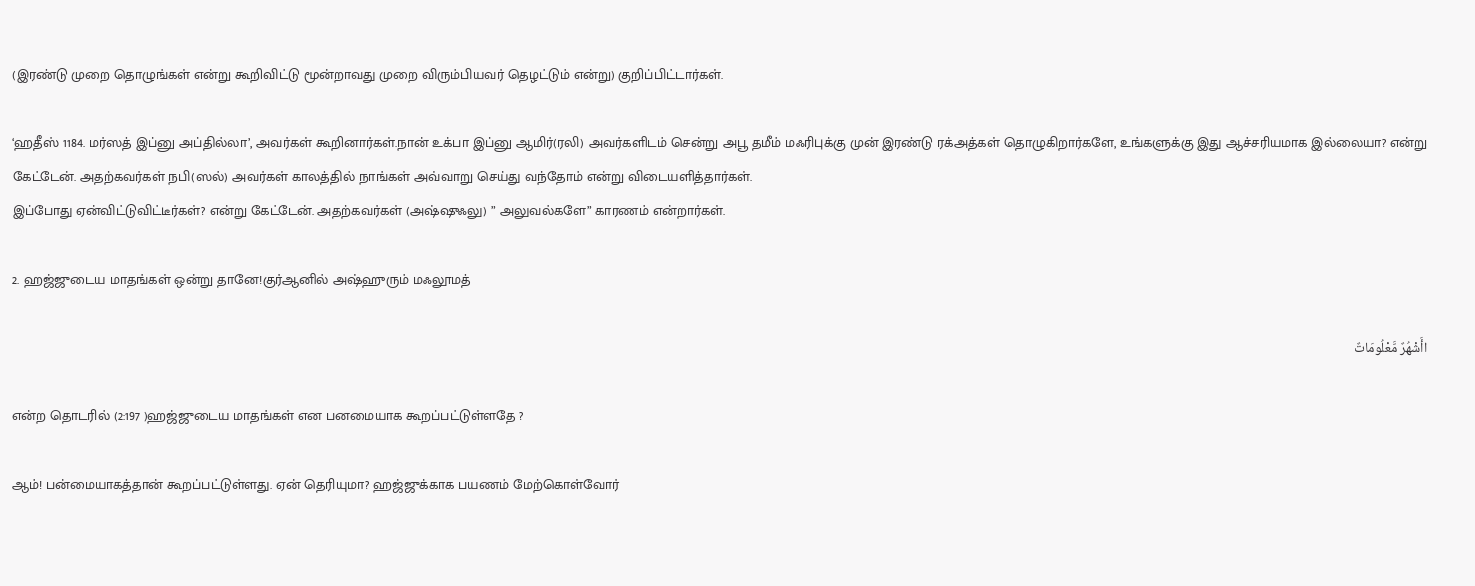(இரண்டு முறை தொழுங்கள் என்று கூறிவிட்டு மூன்றாவது முறை விரும்பியவர் தெழட்டும் என்று) குறிப்பிட்டார்கள்.

‘ஹதீஸ் 1184. மர்ஸத் இப்னு அப்தில்லா’, அவர்கள் கூறினார்கள்.நான் உக்பா இப்னு ஆமிர்(ரலி) அவர்களிடம் சென்று அபூ தமீம் மஃரிபுக்கு முன் இரண்டு ரக்அத்கள் தொழுகிறார்களே, உங்களுக்கு இது ஆச்சரியமாக இல்லையா? என்று கேட்டேன். அதற்கவர்கள் நபி(ஸல்) அவர்கள் காலத்தில் நாங்கள் அவ்வாறு செய்து வந்தோம் என்று விடையளித்தார்கள்.
இப்போது ஏன்விட்டுவிட்டீர்கள்? என்று கேட்டேன். அதற்கவர்கள் (அஷ்ஷுஃலு) ” அலுவல்களே” காரணம் என்றார்கள்.

2. ஹஜ்ஜுடைய மாதங்கள் ஒன்று தானே!குர்ஆனில் அஷ்ஹுரும் மஃலூமத்

اأَشْهُرٌ مَّعْلُومَاتٌ

என்ற தொடரில் (2:197 )ஹஜ்ஜுடைய மாதங்கள் என பனமையாக கூறப்பட்டுள்ளதே ?

ஆம்! பன்மையாகத்தான் கூறப்பட்டுள்ளது. ஏன் தெரியுமா? ஹஜ்ஜுக்காக பயணம் மேற்கொள்வோர்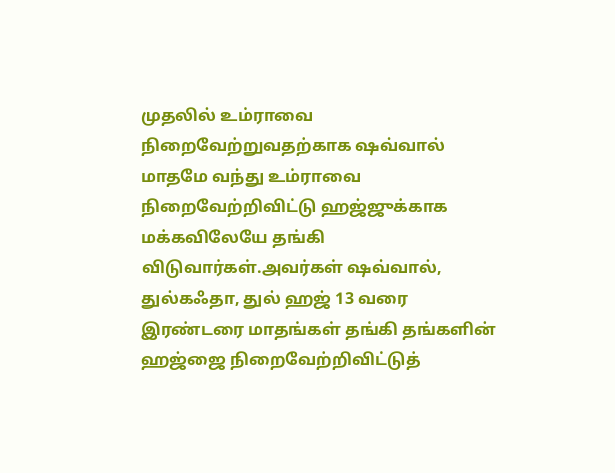முதலில் உம்ராவை நிறைவேற்றுவதற்காக ஷவ்வால் மாதமே வந்து உம்ராவை நிறைவேற்றிவிட்டு ஹஜ்ஜுக்காக மக்கவிலேயே தங்கி விடுவார்கள்.அவர்கள் ஷவ்வால், துல்கஃதா, துல் ஹஜ் 13 வரை இரண்டரை மாதங்கள் தங்கி தங்களின் ஹஜ்ஜை நிறைவேற்றிவிட்டுத்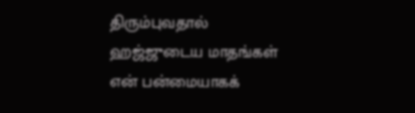திரும்புவதால்  ஹஜ்ஜுடைய மாதங்கள் என் பன்மையாகக்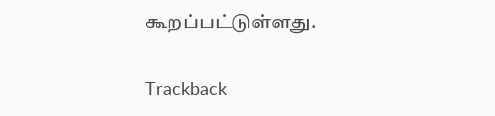கூறப்பட்டுள்ளது.

Trackback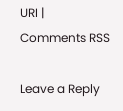URI | Comments RSS

Leave a Reply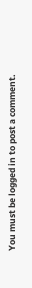You must be logged in to post a comment.